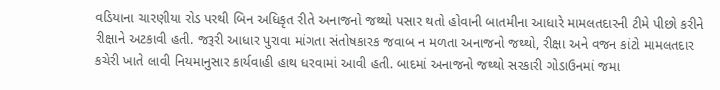વડિયાના ચારણીયા રોડ પરથી બિન અધિકૃત રીતે અનાજનો જથ્થો પસાર થતો હોવાની બાતમીના આધારે મામલતદારની ટીમે પીછો કરીને રીક્ષાને અટકાવી હતી. જરૂરી આધાર પુરાવા માંગતા સંતોષકારક જવાબ ન મળતા અનાજનો જથ્થો, રીક્ષા અને વજન કાંટો મામલતદાર કચેરી ખાતે લાવી નિયમાનુસાર કાર્યવાહી હાથ ધરવામાં આવી હતી. બાદમાં અનાજનો જથ્થો સરકારી ગોડાઉનમાં જમા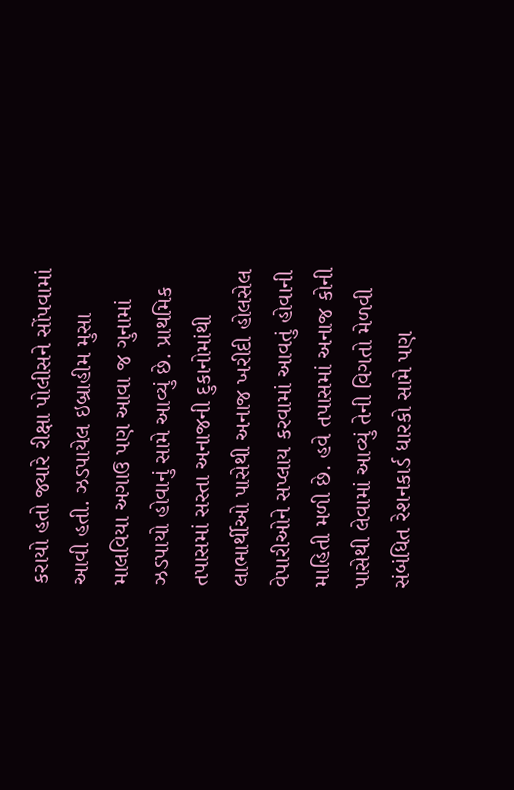કરાયો હતો જ્યારે રીક્ષા પોલીસને સોંપવામાં આવી હતી. ઝડપાયેલ ઇબ્રાહીમ મુસા માલવિયા અગાઉ પણ આવા જ ગુનામાં ઝડપાયો હોવાનું સામે આવ્યું છે. પ્રાથમિક તપાસમાં સસ્તા અનાજની દુકાનોમાંથી લાભાર્થીઓ પાસેથી અનાજ ખરીદી હોલસેલ વેપારીઓને સપ્લાય કરવામાં આવતું હોવાની માહિતી મળી છે. હવે તપાસમાં અનાજ કોની પાસેથી લેવામાં આવ્યું તેની વિગતો મેળવી સંબંધિત રેશનકાર્ડ ધારકો સામે પણ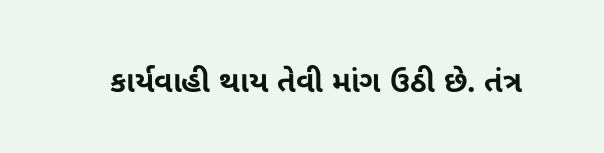કાર્યવાહી થાય તેવી માંગ ઉઠી છે. તંત્ર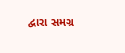દ્વારા સમગ્ર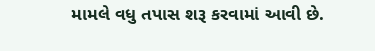મામલે વધુ તપાસ શરૂ કરવામાં આવી છે.